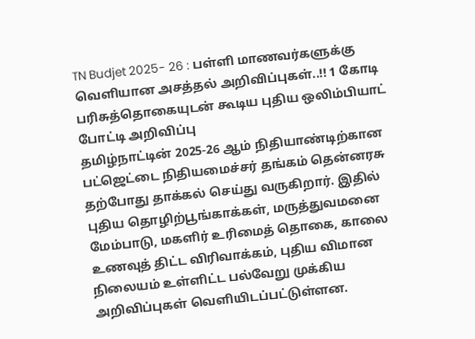TN Budjet 2025- 26 : பள்ளி மாணவர்களுக்கு வெளியான அசத்தல் அறிவிப்புகள்..!! 1 கோடி பரிசுத்தொகையுடன் கூடிய புதிய ஒலிம்பியாட் போட்டி அறிவிப்பு
தமிழ்நாட்டின் 2025-26 ஆம் நிதியாண்டிற்கான பட்ஜெட்டை நிதியமைச்சர் தங்கம் தென்னரசு தற்போது தாக்கல் செய்து வருகிறார். இதில் புதிய தொழிற்பூங்காக்கள், மருத்துவமனை மேம்பாடு, மகளிர் உரிமைத் தொகை, காலை உணவுத் திட்ட விரிவாக்கம், புதிய விமான நிலையம் உள்ளிட்ட பல்வேறு முக்கிய அறிவிப்புகள் வெளியிடப்பட்டுள்ளன.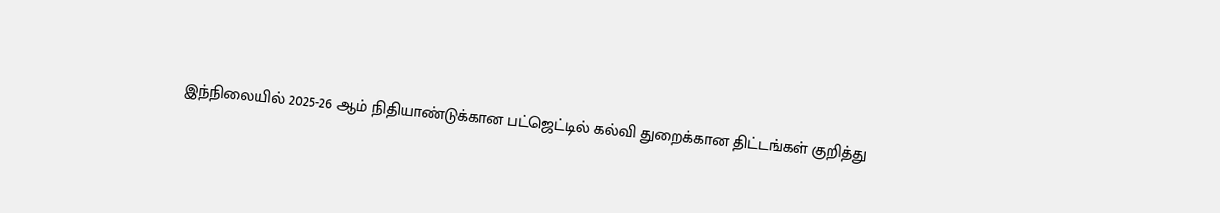இந்நிலையில் 2025-26 ஆம் நிதியாண்டுக்கான பட்ஜெட்டில் கல்வி துறைக்கான திட்டங்கள் குறித்து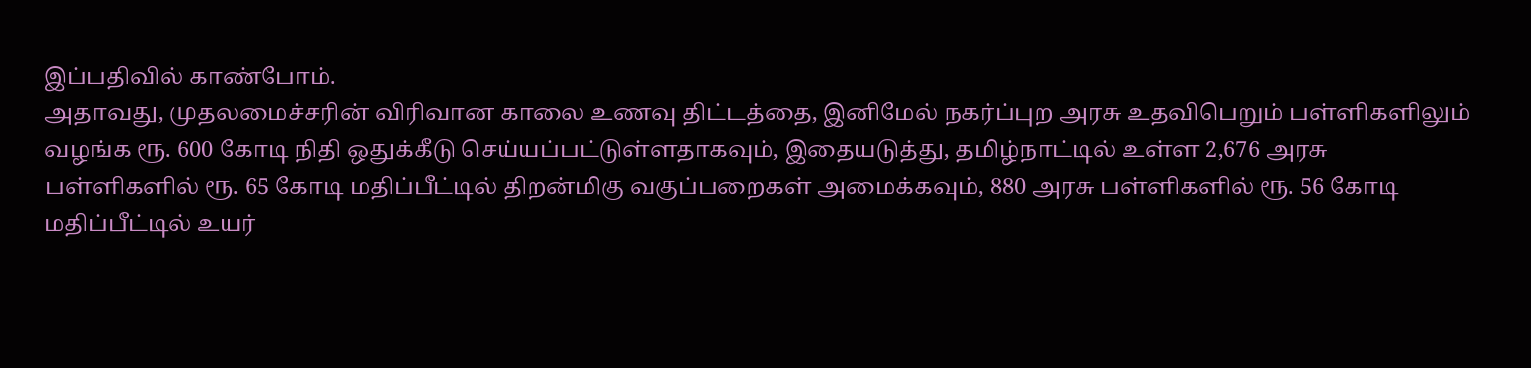இப்பதிவில் காண்போம்.
அதாவது, முதலமைச்சரின் விரிவான காலை உணவு திட்டத்தை, இனிமேல் நகர்ப்புற அரசு உதவிபெறும் பள்ளிகளிலும் வழங்க ரூ. 600 கோடி நிதி ஒதுக்கீடு செய்யப்பட்டுள்ளதாகவும், இதையடுத்து, தமிழ்நாட்டில் உள்ள 2,676 அரசு பள்ளிகளில் ரூ. 65 கோடி மதிப்பீட்டில் திறன்மிகு வகுப்பறைகள் அமைக்கவும், 880 அரசு பள்ளிகளில் ரூ. 56 கோடி மதிப்பீட்டில் உயர்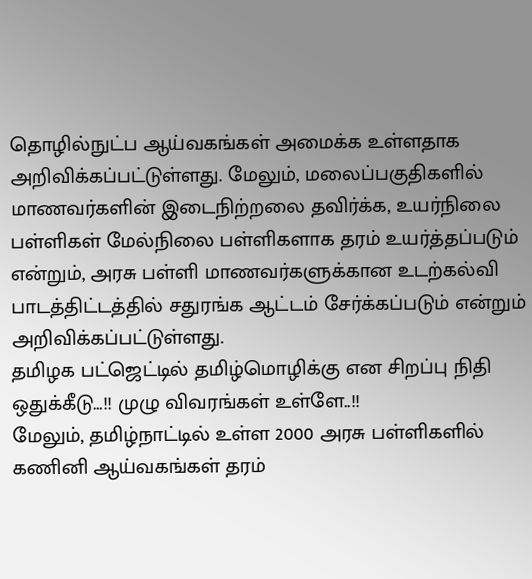தொழில்நுட்ப ஆய்வகங்கள் அமைக்க உள்ளதாக அறிவிக்கப்பட்டுள்ளது. மேலும், மலைப்பகுதிகளில் மாணவர்களின் இடைநிற்றலை தவிர்க்க, உயர்நிலை பள்ளிகள் மேல்நிலை பள்ளிகளாக தரம் உயர்த்தப்படும் என்றும், அரசு பள்ளி மாணவர்களுக்கான உடற்கல்வி பாடத்திட்டத்தில் சதுரங்க ஆட்டம் சேர்க்கப்படும் என்றும் அறிவிக்கப்பட்டுள்ளது.
தமிழக பட்ஜெட்டில் தமிழ்மொழிக்கு என சிறப்பு நிதி ஒதுக்கீடு…!! முழு விவரங்கள் உள்ளே..!!
மேலும், தமிழ்நாட்டில் உள்ள 2000 அரசு பள்ளிகளில் கணினி ஆய்வகங்கள் தரம்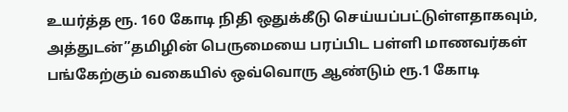உயர்த்த ரூ. 160 கோடி நிதி ஒதுக்கீடு செய்யப்பட்டுள்ளதாகவும், அத்துடன்”தமிழின் பெருமையை பரப்பிட பள்ளி மாணவர்கள் பங்கேற்கும் வகையில் ஒவ்வொரு ஆண்டும் ரூ.1 கோடி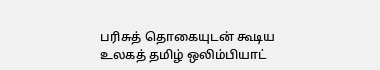பரிசுத் தொகையுடன் கூடிய உலகத் தமிழ் ஒலிம்பியாட்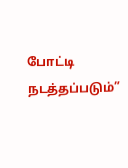போட்டி நடத்தப்படும்”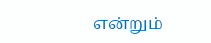என்றும்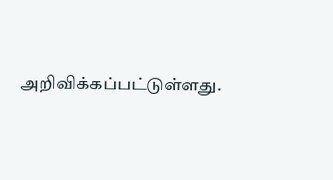அறிவிக்கப்பட்டுள்ளது.